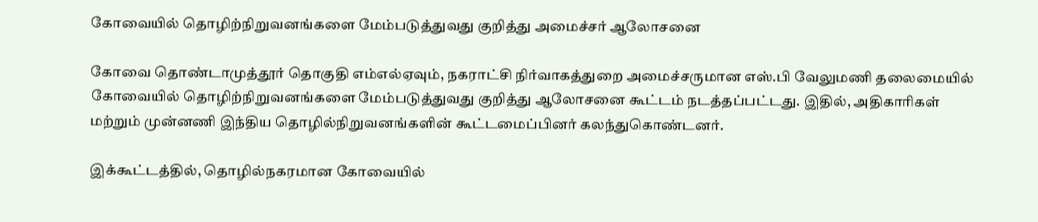கோவையில் தொழிற்நிறுவனங்களை மேம்படுத்துவது குறித்து அமைச்சர் ஆலோசனை

கோவை தொண்டாமுத்தூர் தொகுதி எம்எல்ஏவும், நகராட்சி நிர்வாகத்துறை அமைச்சருமான எஸ்.பி வேலுமணி தலைமையில் கோவையில் தொழிற்நிறுவனங்களை மேம்படுத்துவது குறித்து ஆலோசனை கூட்டம் நடத்தப்பட்டது. இதில், அதிகாரிகள் மற்றும் முன்னணி இந்திய தொழில்நிறுவனங்களின் கூட்டமைப்பினர் கலந்துகொண்டனர்.

இக்கூட்டத்தில், தொழில்நகரமான கோவையில்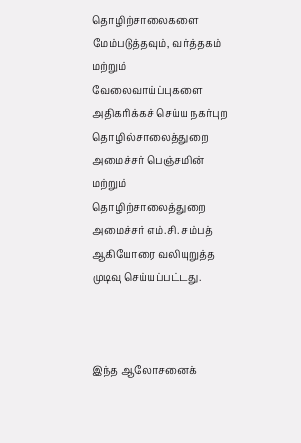தொழிற்சாலைகளை மேம்படுத்தவும், வர்த்தகம் மற்றும் வேலைவாய்ப்புகளை அதிகரிக்கச் செய்ய நகர்புற தொழில்சாலைத்துறை அமைச்சர் பெஞ்சமின் மற்றும் தொழிற்சாலைத்துறை அமைச்சர் எம்.சி. சம்பத் ஆகியோரை வலியுறுத்த முடிவு செய்யப்பட்டது.



இந்த ஆலோசனைக்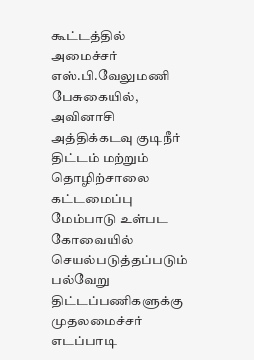கூட்டத்தில் அமைச்சர் எஸ்.பி.வேலுமணி பேசுகையில், அவினாசி அத்திக்கடவு குடிநீர் திட்டம் மற்றும் தொழிற்சாலை கட்டமைப்பு மேம்பாடு உள்பட கோவையில் செயல்படுத்தப்படும் பல்வேறு திட்டப்பணிகளுக்கு முதலமைச்சர் எடப்பாடி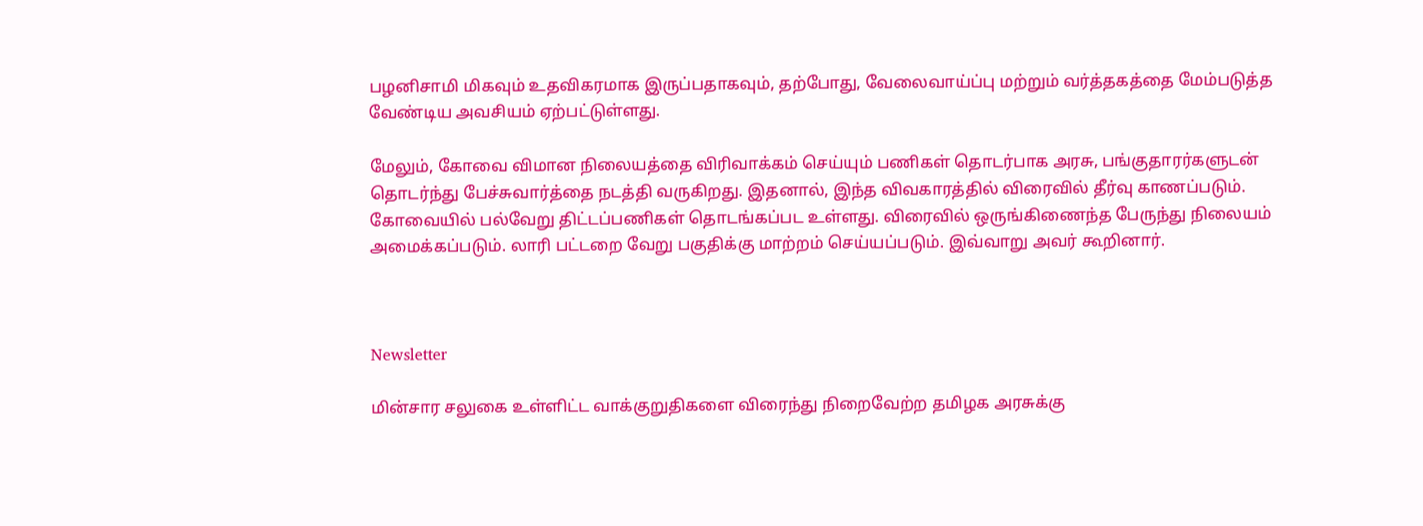பழனிசாமி மிகவும் உதவிகரமாக இருப்பதாகவும், தற்போது, வேலைவாய்ப்பு மற்றும் வர்த்தகத்தை மேம்படுத்த வேண்டிய அவசியம் ஏற்பட்டுள்ளது.

மேலும், கோவை விமான நிலையத்தை விரிவாக்கம் செய்யும் பணிகள் தொடர்பாக அரசு, பங்குதாரர்களுடன் தொடர்ந்து பேச்சுவார்த்தை நடத்தி வருகிறது. இதனால், இந்த விவகாரத்தில் விரைவில் தீர்வு காணப்படும். கோவையில் பல்வேறு திட்டப்பணிகள் தொடங்கப்பட உள்ளது. விரைவில் ஒருங்கிணைந்த பேருந்து நிலையம் அமைக்கப்படும். லாரி பட்டறை வேறு பகுதிக்கு மாற்றம் செய்யப்படும். இவ்வாறு அவர் கூறினார்.



Newsletter

மின்சார சலுகை உள்ளிட்ட வாக்குறுதிகளை விரைந்து நிறைவேற்ற தமிழக அரசுக்கு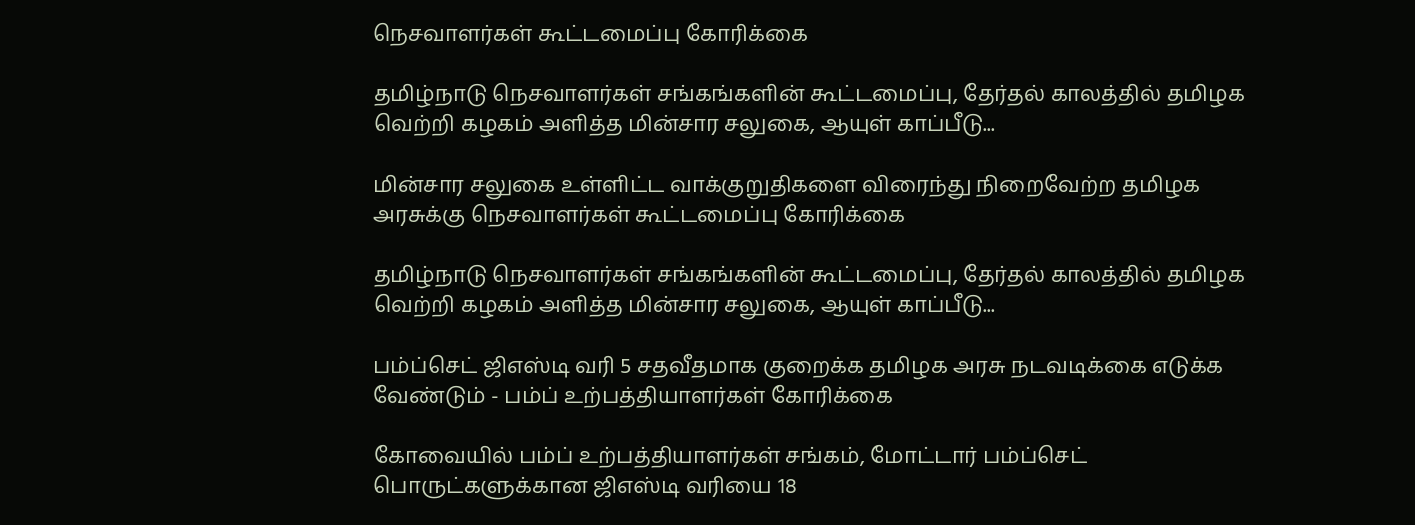நெசவாளர்கள் கூட்டமைப்பு கோரிக்கை

தமிழ்நாடு நெசவாளர்கள் சங்கங்களின் கூட்டமைப்பு, தேர்தல் காலத்தில் தமிழக வெற்றி கழகம் அளித்த மின்சார சலுகை, ஆயுள் காப்பீடு...

மின்சார சலுகை உள்ளிட்ட வாக்குறுதிகளை விரைந்து நிறைவேற்ற தமிழக அரசுக்கு நெசவாளர்கள் கூட்டமைப்பு கோரிக்கை

தமிழ்நாடு நெசவாளர்கள் சங்கங்களின் கூட்டமைப்பு, தேர்தல் காலத்தில் தமிழக வெற்றி கழகம் அளித்த மின்சார சலுகை, ஆயுள் காப்பீடு...

பம்ப்செட் ஜிஎஸ்டி வரி 5 சதவீதமாக குறைக்க தமிழக அரசு நடவடிக்கை எடுக்க வேண்டும் - பம்ப் உற்பத்தியாளர்கள் கோரிக்கை

கோவையில் பம்ப் உற்பத்தியாளர்கள் சங்கம், மோட்டார் பம்ப்செட் பொருட்களுக்கான ஜிஎஸ்டி வரியை 18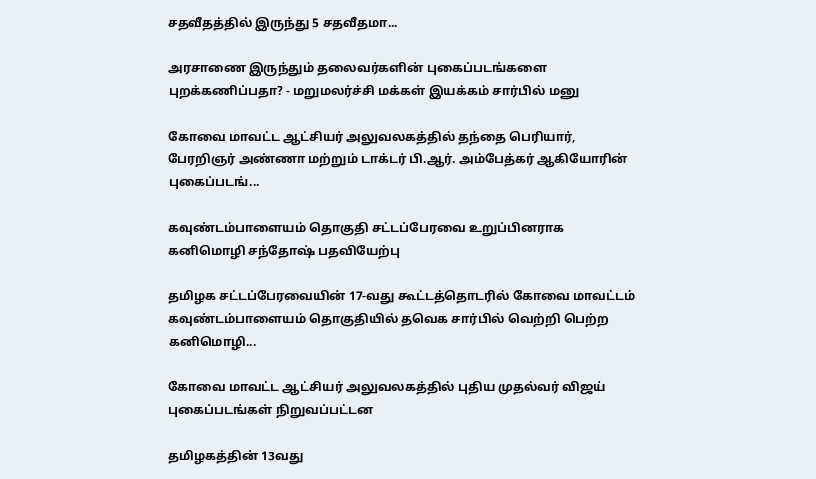சதவீதத்தில் இருந்து 5 சதவீதமா...

அரசாணை இருந்தும் தலைவர்களின் புகைப்படங்களை  புறக்கணிப்பதா? - மறுமலர்ச்சி மக்கள் இயக்கம் சார்பில் மனு

கோவை மாவட்ட ஆட்சியர் அலுவலகத்தில் தந்தை பெரியார், பேரறிஞர் அண்ணா மற்றும் டாக்டர் பி.ஆர். அம்பேத்கர் ஆகியோரின் புகைப்படங்...

கவுண்டம்பாளையம் தொகுதி சட்டப்பேரவை உறுப்பினராக கனிமொழி சந்தோஷ் பதவியேற்பு

தமிழக சட்டப்பேரவையின் 17-வது கூட்டத்தொடரில் கோவை மாவட்டம் கவுண்டம்பாளையம் தொகுதியில் தவெக சார்பில் வெற்றி பெற்ற கனிமொழி...

கோவை மாவட்ட ஆட்சியர் அலுவலகத்தில் புதிய முதல்வர் விஜய் புகைப்படங்கள் நிறுவப்பட்டன

தமிழகத்தின் 13வது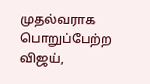முதல்வராக பொறுப்பேற்ற விஜய்,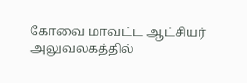கோவை மாவட்ட ஆட்சியர் அலுவலகத்தில்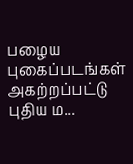பழைய புகைப்படங்கள் அகற்றப்பட்டு புதிய ம...